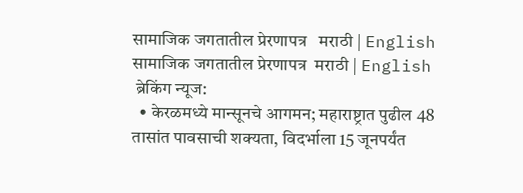सामाजिक जगतातील प्रेरणापत्र   मराठी | English
सामाजिक जगतातील प्रेरणापत्र  मराठी | English
 ब्रेकिंग न्यूज:
  • केरळमध्ये मान्सूनचे आगमन; महाराष्ट्रात पुढील 48 तासांत पावसाची शक्यता, विदर्भाला 15 जूनपर्यंत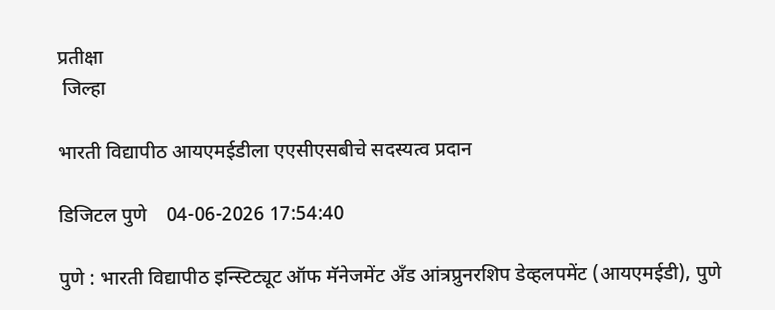प्रतीक्षा
 जिल्हा

भारती विद्यापीठ आयएमईडीला एएसीएसबीचे सदस्यत्व प्रदान

डिजिटल पुणे    04-06-2026 17:54:40

पुणे : भारती विद्यापीठ इन्स्टिट्यूट ऑफ मॅनेजमेंट अँड आंत्रप्रुनरशिप डेव्हलपमेंट (आयएमईडी), पुणे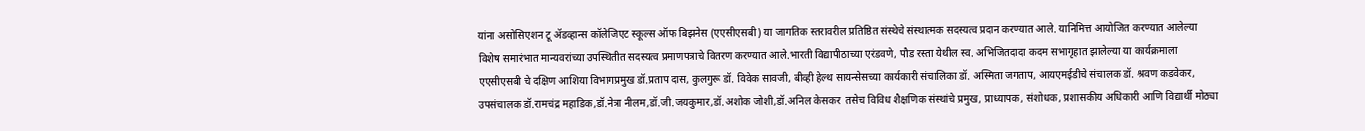यांना असोसिएशन टू ॲडव्हान्स कॉलेजिएट स्कूल्स ऑफ बिझनेस (एएसीएसबी) या जागतिक स्तरावरील प्रतिष्ठित संस्थेचे संस्थात्मक सदस्यत्व प्रदान करण्यात आले. यानिमित्त आयोजित करण्यात आलेल्या विशेष समारंभात मान्यवरांच्या उपस्थितीत सदस्यत्व प्रमाणपत्राचे वितरण करण्यात आले.भारती विद्यापीठाच्या एरंडवणे, पौड रस्ता येथील स्व. अभिजितदादा कदम सभागृहात झालेल्या या कार्यक्रमाला एएसीएसबी चे दक्षिण आशिया विभागप्रमुख डॉ.प्रताप दास, कुलगुरू डॉ. विवेक सावजी, बीव्ही हेल्थ सायन्सेसच्या कार्यकारी संचालिका डॉ. अस्मिता जगताप, आयएमईडीचे संचालक डॉ. श्रवण कडवेकर, उपसंचालक डॉ.रामचंद्र महाडिक,डॉ.नेत्रा नीलम,डॉ.जी.जयकुमार,डॉ.अशोक जोशी,डॉ.अनिल केसकर  तसेच विविध शैक्षणिक संस्थांचे प्रमुख, प्राध्यापक, संशोधक, प्रशासकीय अधिकारी आणि विद्यार्थी मोठ्या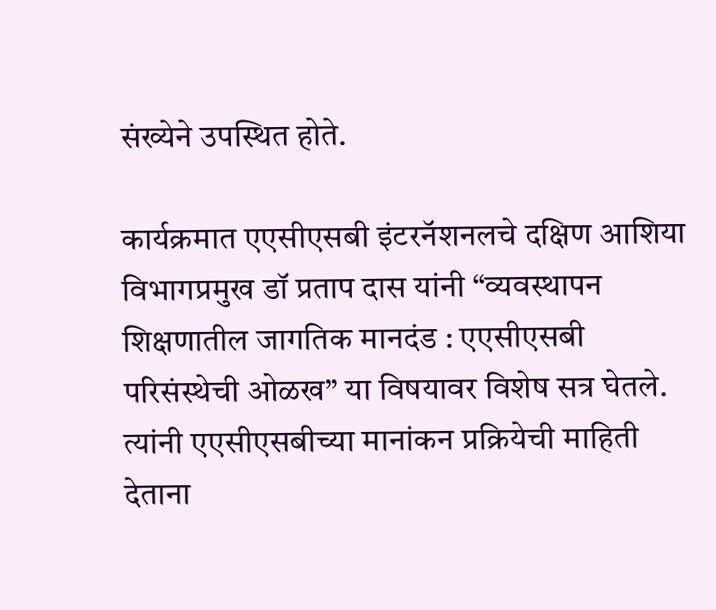संख्येने उपस्थित होते.

कार्यक्रमात एएसीएसबी इंटरनॅशनलचे दक्षिण आशिया विभागप्रमुख डॉ प्रताप दास यांनी “व्यवस्थापन शिक्षणातील जागतिक मानदंड : एएसीएसबी परिसंस्थेची ओळख” या विषयावर विशेष सत्र घेतले. त्यांनी एएसीएसबीच्या मानांकन प्रक्रियेची माहिती देताना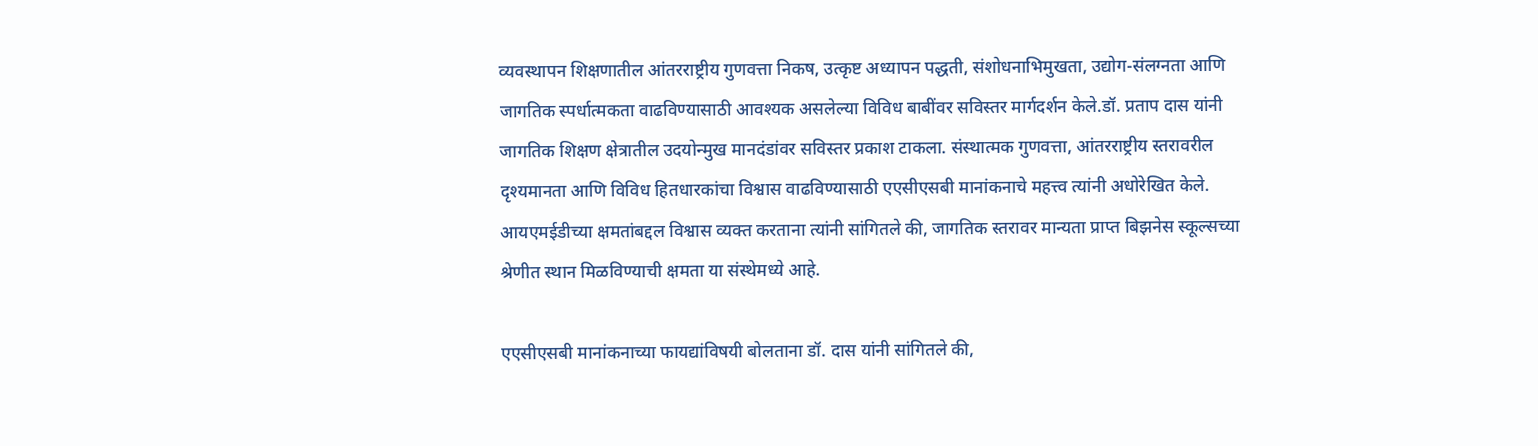व्यवस्थापन शिक्षणातील आंतरराष्ट्रीय गुणवत्ता निकष, उत्कृष्ट अध्यापन पद्धती, संशोधनाभिमुखता, उद्योग-संलग्नता आणि जागतिक स्पर्धात्मकता वाढविण्यासाठी आवश्यक असलेल्या विविध बाबींवर सविस्तर मार्गदर्शन केले.डॉ. प्रताप दास यांनी जागतिक शिक्षण क्षेत्रातील उदयोन्मुख मानदंडांवर सविस्तर प्रकाश टाकला. संस्थात्मक गुणवत्ता, आंतरराष्ट्रीय स्तरावरील दृश्यमानता आणि विविध हितधारकांचा विश्वास वाढविण्यासाठी एएसीएसबी मानांकनाचे महत्त्व त्यांनी अधोरेखित केले. आयएमईडीच्या क्षमतांबद्दल विश्वास व्यक्त करताना त्यांनी सांगितले की, जागतिक स्तरावर मान्यता प्राप्त बिझनेस स्कूल्सच्या श्रेणीत स्थान मिळविण्याची क्षमता या संस्थेमध्ये आहे.

एएसीएसबी मानांकनाच्या फायद्यांविषयी बोलताना डॉ. दास यांनी सांगितले की,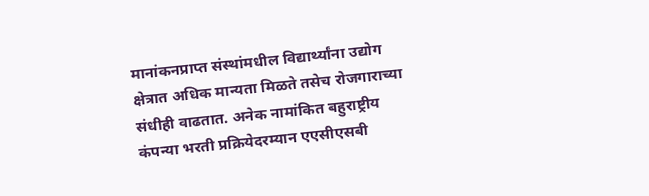मानांकनप्राप्त संस्थांमधील विद्यार्थ्यांना उद्योग क्षेत्रात अधिक मान्यता मिळते तसेच रोजगाराच्या संधीही वाढतात. अनेक नामांकित बहुराष्ट्रीय कंपन्या भरती प्रक्रियेदरम्यान एएसीएसबी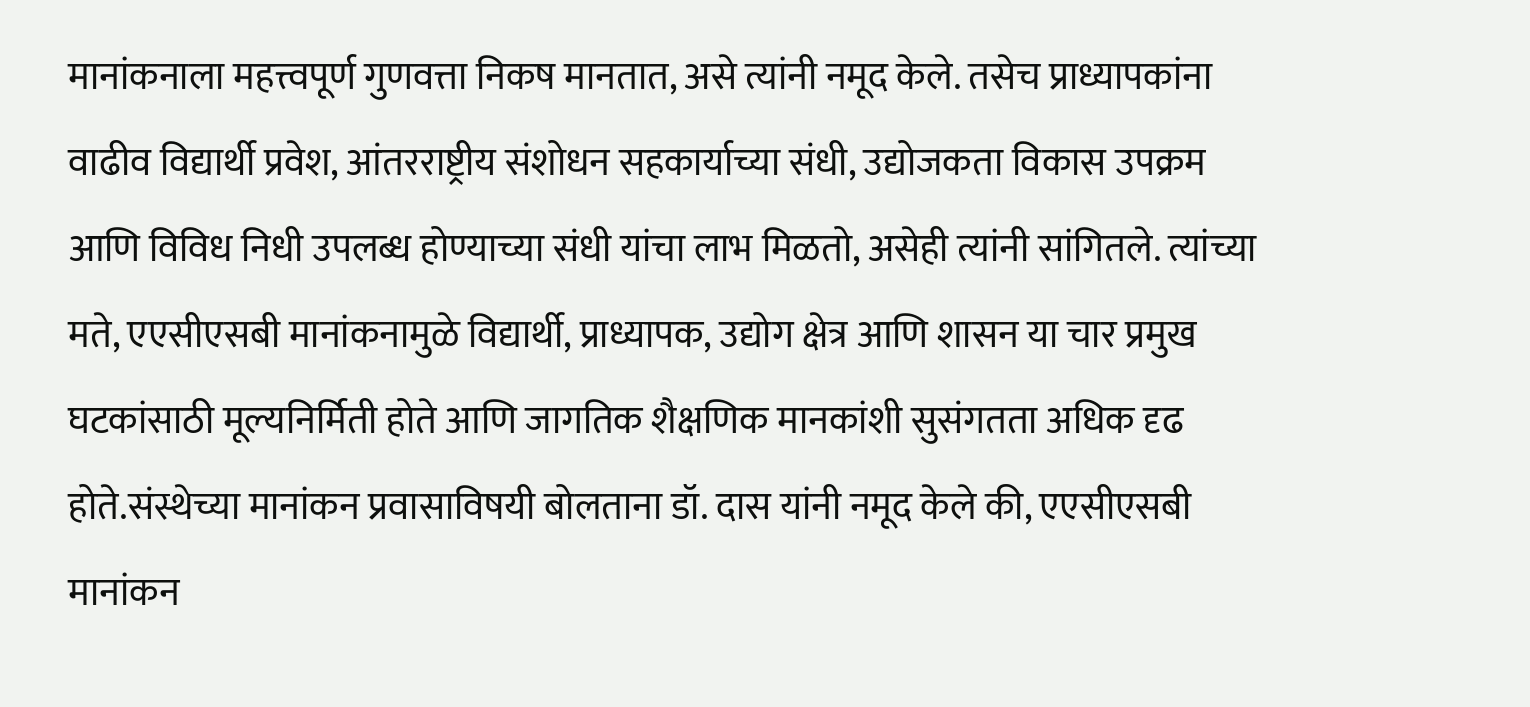मानांकनाला महत्त्वपूर्ण गुणवत्ता निकष मानतात, असे त्यांनी नमूद केले. तसेच प्राध्यापकांना वाढीव विद्यार्थी प्रवेश, आंतरराष्ट्रीय संशोधन सहकार्याच्या संधी, उद्योजकता विकास उपक्रम आणि विविध निधी उपलब्ध होण्याच्या संधी यांचा लाभ मिळतो, असेही त्यांनी सांगितले. त्यांच्या मते, एएसीएसबी मानांकनामुळे विद्यार्थी, प्राध्यापक, उद्योग क्षेत्र आणि शासन या चार प्रमुख घटकांसाठी मूल्यनिर्मिती होते आणि जागतिक शैक्षणिक मानकांशी सुसंगतता अधिक दृढ होते.संस्थेच्या मानांकन प्रवासाविषयी बोलताना डॉ. दास यांनी नमूद केले की, एएसीएसबी मानांकन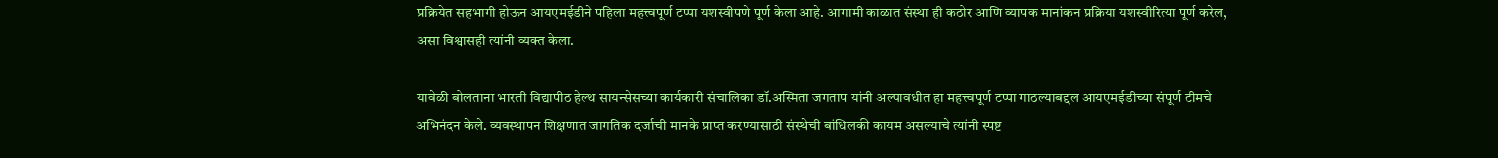प्रक्रियेत सहभागी होऊन आयएमईडीने पहिला महत्त्वपूर्ण टप्पा यशस्वीपणे पूर्ण केला आहे. आगामी काळात संस्था ही कठोर आणि व्यापक मानांकन प्रक्रिया यशस्वीरित्या पूर्ण करेल, असा विश्वासही त्यांनी व्यक्त केला.

यावेळी बोलताना भारती विद्यापीठ हेल्थ सायन्सेसच्या कार्यकारी संचालिका डॉ.अस्मिता जगताप यांनी अल्पावधीत हा महत्त्वपूर्ण टप्पा गाठल्याबद्दल आयएमईडीच्या संपूर्ण टीमचे अभिनंदन केले. व्यवस्थापन शिक्षणात जागतिक दर्जाची मानके प्राप्त करण्यासाठी संस्थेची बांधिलकी कायम असल्याचे त्यांनी स्पष्ट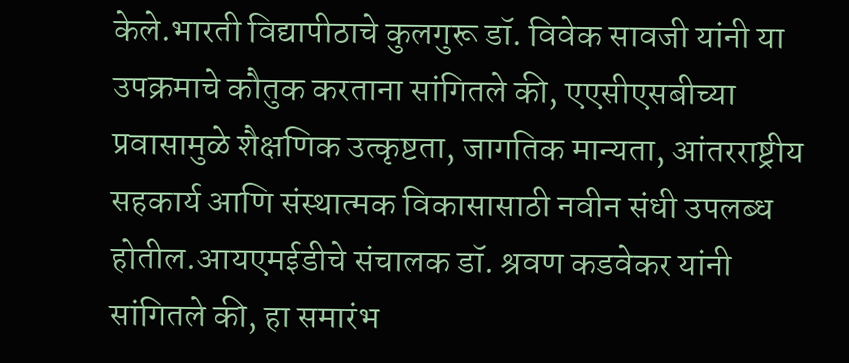केले.भारती विद्यापीठाचे कुलगुरू डॉ. विवेक सावजी यांनी या उपक्रमाचे कौतुक करताना सांगितले की, एएसीएसबीच्या प्रवासामुळे शैक्षणिक उत्कृष्टता, जागतिक मान्यता, आंतरराष्ट्रीय सहकार्य आणि संस्थात्मक विकासासाठी नवीन संधी उपलब्ध होतील.आयएमईडीचे संचालक डॉ. श्रवण कडवेकर यांनी सांगितले की, हा समारंभ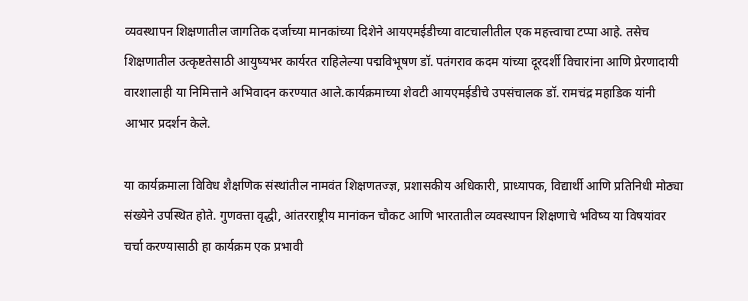व्यवस्थापन शिक्षणातील जागतिक दर्जाच्या मानकांच्या दिशेने आयएमईडीच्या वाटचालीतील एक महत्त्वाचा टप्पा आहे. तसेच शिक्षणातील उत्कृष्टतेसाठी आयुष्यभर कार्यरत राहिलेल्या पद्मविभूषण डॉ. पतंगराव कदम यांच्या दूरदर्शी विचारांना आणि प्रेरणादायी वारशालाही या निमित्ताने अभिवादन करण्यात आले.कार्यक्रमाच्या शेवटी आयएमईडीचे उपसंचालक डॉ. रामचंद्र महाडिक यांनी आभार प्रदर्शन केले.

या कार्यक्रमाला विविध शैक्षणिक संस्थांतील नामवंत शिक्षणतज्ज्ञ, प्रशासकीय अधिकारी, प्राध्यापक, विद्यार्थी आणि प्रतिनिधी मोठ्या संख्येने उपस्थित होते. गुणवत्ता वृद्धी, आंतरराष्ट्रीय मानांकन चौकट आणि भारतातील व्यवस्थापन शिक्षणाचे भविष्य या विषयांवर चर्चा करण्यासाठी हा कार्यक्रम एक प्रभावी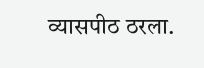व्यासपीठ ठरला.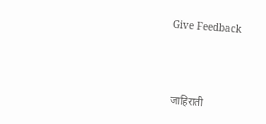Give Feedback



 जाहिराती